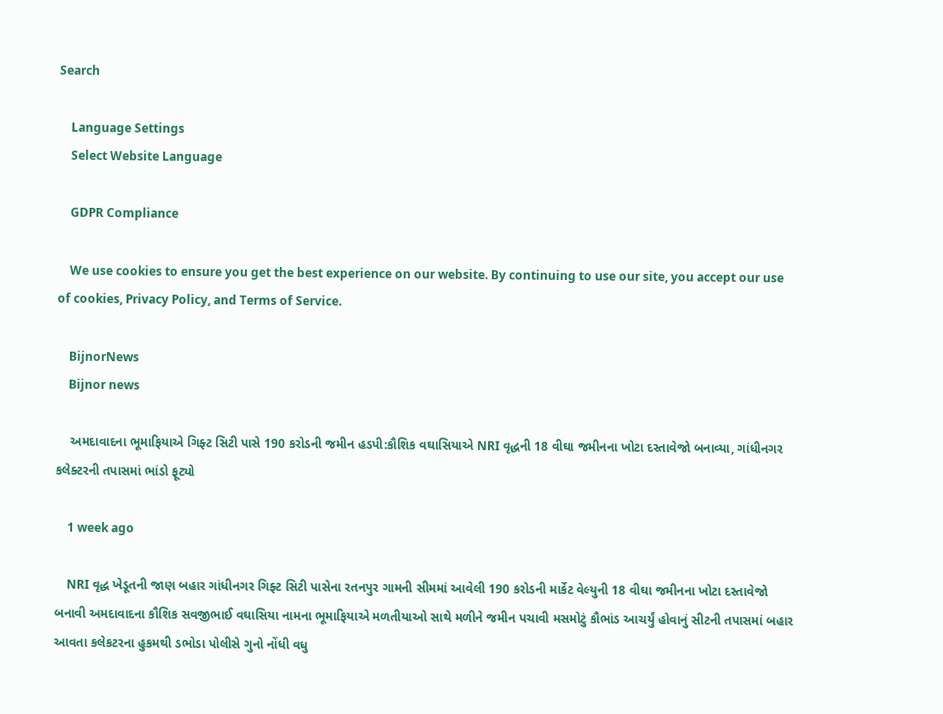Search

    Language Settings
    Select Website Language

    GDPR Compliance

    We use cookies to ensure you get the best experience on our website. By continuing to use our site, you accept our use of cookies, Privacy Policy, and Terms of Service.

    BijnorNews
    Bijnor news

    અમદાવાદના ભૂમાફિયાએ ગિફ્ટ સિટી પાસે 190 કરોડની જમીન હડપી:કૌશિક વઘાસિયાએ NRI વૃદ્ધની 18 વીઘા જમીનના ખોટા દસ્તાવેજો બનાવ્યા, ગાંધીનગર કલેક્ટરની તપાસમાં ભાંડો ફૂટ્યો

    1 week ago

    NRI વૃદ્ધ ખેડૂતની જાણ બહાર ગાંધીનગર ગિફ્ટ સિટી પાસેના રતનપુર ગામની સીમમાં આવેલી 190 કરોડની માર્કેટ વેલ્યુની 18 વીઘા જમીનના ખોટા દસ્તાવેજો બનાવી અમદાવાદના કૌશિક સવજીભાઈ વઘાસિયા નામના ભૂમાફિયાએ મળતીયાઓ સાથે મળીને જમીન પચાવી મસમોટું કૌભાંડ આચર્યું હોવાનું સીટની તપાસમાં બહાર આવતા કલેકટરના હુકમથી ડભોડા પોલીસે ગુનો નોંધી વધુ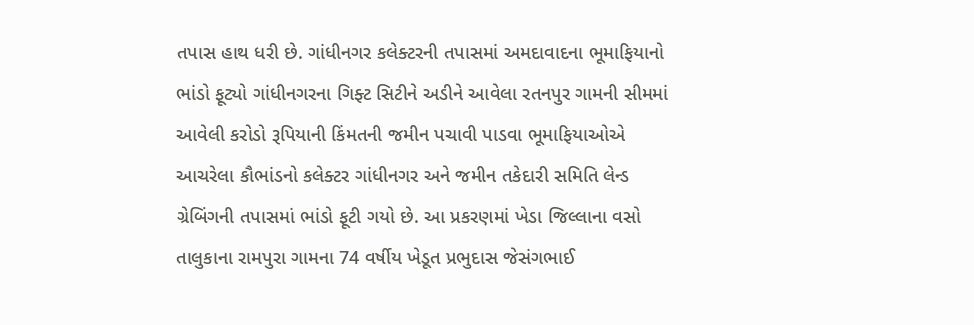તપાસ હાથ ધરી છે. ગાંધીનગર કલેક્ટરની તપાસમાં અમદાવાદના ભૂમાફિયાનો ભાંડો ફૂટ્યો ગાંધીનગરના ગિફ્ટ સિટીને અડીને આવેલા રતનપુર ગામની સીમમાં આવેલી કરોડો રૂપિયાની કિંમતની જમીન પચાવી પાડવા ભૂમાફિયાઓએ આચરેલા કૌભાંડનો કલેક્ટર ગાંધીનગર અને જમીન તકેદારી સમિતિ લેન્ડ ગ્રેબિંગની તપાસમાં ભાંડો ફૂટી ગયો છે. આ પ્રકરણમાં ખેડા જિલ્લાના વસો તાલુકાના રામપુરા ગામના 74 વર્ષીય ખેડૂત પ્રભુદાસ જેસંગભાઈ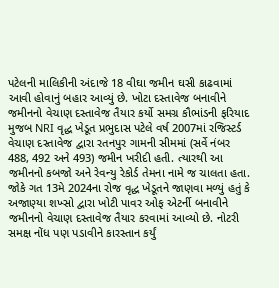પટેલની માલિકીની અંદાજે 18 વીઘા જમીન ઘસી કાઢવામાં આવી હોવાનું બહાર આવ્યું છે. ખોટા દસ્તાવેજ બનાવીને જમીનનો વેચાણ દસ્તાવેજ તૈયાર કર્યો સમગ્ર કૌભાંડની ફરિયાદ મુજબ NRI વૃદ્ધ ખેડૂત પ્રભુદાસ પટેલે વર્ષ 2007માં રજિસ્ટર્ડ વેચાણ દસ્તાવેજ દ્વારા રતનપુર ગામની સીમમાં (સર્વે નંબર 488, 492 અને 493) જમીન ખરીદી હતી. ત્યારથી આ જમીનનો કબજો અને રેવન્યુ રેકોર્ડ તેમના નામે જ ચાલતા હતા. જોકે ગત 13મે 2024ના રોજ વૃદ્ધ ખેડૂતને જાણવા મળ્યું હતું કે અજાણ્યા શખ્સો દ્વારા ખોટી પાવર ઓફ એટર્ની બનાવીને જમીનનો વેચાણ દસ્તાવેજ તૈયાર કરવામાં આવ્યો છે. નોટરી સમક્ષ નોંધ પણ પડાવીને કારસ્તાન કર્યું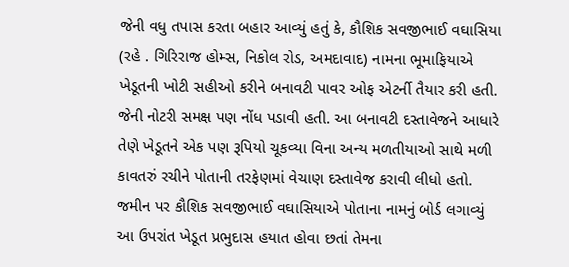જેની વધુ તપાસ કરતા બહાર આવ્યું હતું કે, કૌશિક સવજીભાઈ વઘાસિયા (રહે . ગિરિરાજ હોમ્સ, નિકોલ રોડ, અમદાવાદ) નામના ભૂમાફિયાએ ખેડૂતની ખોટી સહીઓ કરીને બનાવટી પાવર ઓફ એટર્ની તૈયાર કરી હતી. જેની નોટરી સમક્ષ પણ નોંધ પડાવી હતી. આ બનાવટી દસ્તાવેજને આધારે તેણે ખેડૂતને એક પણ રૂપિયો ચૂકવ્યા વિના અન્ય મળતીયાઓ સાથે મળી કાવતરું રચીને પોતાની તરફેણમાં વેચાણ દસ્તાવેજ કરાવી લીધો હતો. જમીન પર કૌશિક સવજીભાઈ વઘાસિયાએ પોતાના નામનું બોર્ડ લગાવ્યું આ ઉપરાંત ખેડૂત પ્રભુદાસ હયાત હોવા છતાં તેમના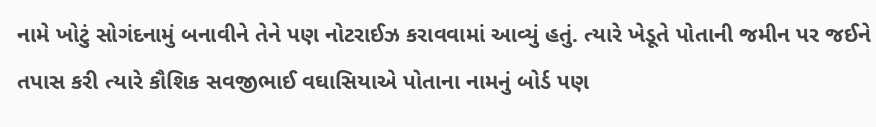નામે ખોટું સોગંદનામું બનાવીને તેને પણ નોટરાઈઝ કરાવવામાં આવ્યું હતું. ત્યારે ખેડૂતે પોતાની જમીન પર જઈને તપાસ કરી ત્યારે કૌશિક સવજીભાઈ વઘાસિયાએ પોતાના નામનું બોર્ડ પણ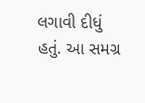લગાવી દીધું હતું. આ સમગ્ર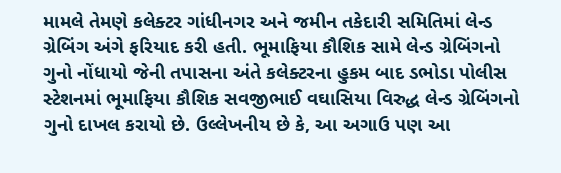મામલે તેમણે કલેક્ટર ગાંધીનગર અને જમીન તકેદારી સમિતિમાં લેન્ડ ગ્રેબિંગ અંગે ફરિયાદ કરી હતી. ભૂમાફિયા કૌશિક સામે લેન્ડ ગ્રેબિંગનો ગુનો નોંધાયો જેની તપાસના અંતે કલેક્ટરના હુકમ બાદ ડભોડા પોલીસ સ્ટેશનમાં ભૂમાફિયા કૌશિક સવજીભાઈ વઘાસિયા વિરુદ્ધ લેન્ડ ગ્રેબિંગનો ગુનો દાખલ કરાયો છે. ઉલ્લેખનીય છે કે, આ અગાઉ પણ આ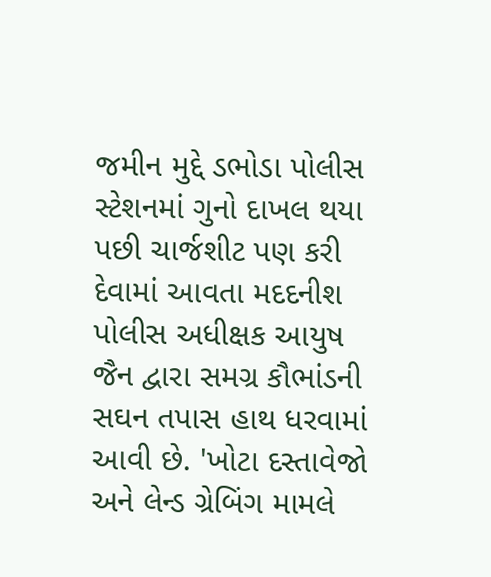જમીન મુદ્દે ડભોડા પોલીસ સ્ટેશનમાં ગુનો દાખલ થયા પછી ચાર્જશીટ પણ કરી દેવામાં આવતા મદદનીશ પોલીસ અધીક્ષક આયુષ જૈન દ્વારા સમગ્ર કૌભાંડની સઘન તપાસ હાથ ધરવામાં આવી છે. 'ખોટા દસ્તાવેજો અને લેન્ડ ગ્રેબિંગ મામલે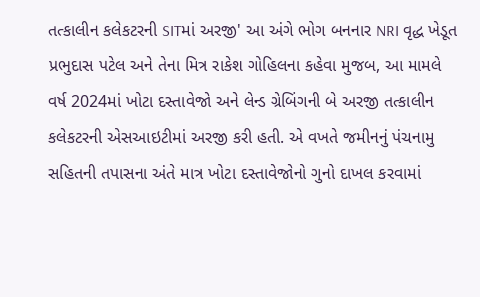તત્કાલીન કલેકટરની SITમાં અરજી' આ અંગે ભોગ બનનાર NRI વૃદ્ધ ખેડૂત પ્રભુદાસ પટેલ અને તેના મિત્ર રાકેશ ગોહિલના કહેવા મુજબ, આ મામલે વર્ષ 2024માં ખોટા દસ્તાવેજો અને લેન્ડ ગ્રેબિંગની બે અરજી તત્કાલીન કલેકટરની એસઆઇટીમાં અરજી કરી હતી. એ વખતે જમીનનું પંચનામુ સહિતની તપાસના અંતે માત્ર ખોટા દસ્તાવેજોનો ગુનો દાખલ કરવામાં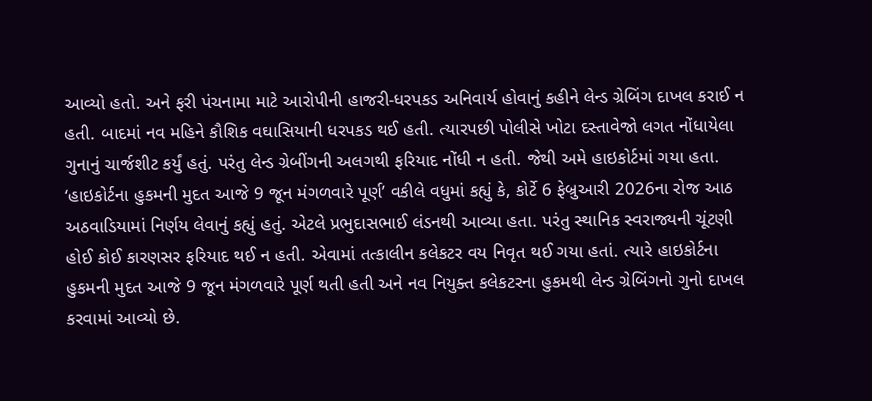આવ્યો હતો. અને ફરી પંચનામા માટે આરોપીની હાજરી-ધરપકડ અનિવાર્ય હોવાનું કહીને લેન્ડ ગ્રેબિંગ દાખલ કરાઈ ન હતી. બાદમાં નવ મહિને કૌશિક વઘાસિયાની ધરપકડ થઈ હતી. ત્યારપછી પોલીસે ખોટા દસ્તાવેજો લગત નોંધાયેલા ગુનાનું ચાર્જશીટ કર્યું હતું. પરંતુ લેન્ડ ગ્રેબીંગની અલગથી ફરિયાદ નોંધી ન હતી. જેથી અમે હાઇકોર્ટમાં ગયા હતા. ‘હાઇકોર્ટના હુકમની મુદત આજે 9 જૂન મંગળવારે પૂર્ણ’ વકીલે વધુમાં કહ્યું કે, કોર્ટે 6 ફેબ્રુઆરી 2026ના રોજ આઠ અઠવાડિયામાં નિર્ણય લેવાનું કહ્યું હતું. એટલે પ્રભુદાસભાઈ લંડનથી આવ્યા હતા. પરંતુ સ્થાનિક સ્વરાજ્યની ચૂંટણી હોઈ કોઈ કારણસર ફરિયાદ થઈ ન હતી. એવામાં તત્કાલીન કલેકટર વય નિવૃત થઈ ગયા હતાં. ત્યારે હાઇકોર્ટના હુકમની મુદત આજે 9 જૂન મંગળવારે પૂર્ણ થતી હતી અને નવ નિયુક્ત કલેકટરના હુકમથી લેન્ડ ગ્રેબિંગનો ગુનો દાખલ કરવામાં આવ્યો છે.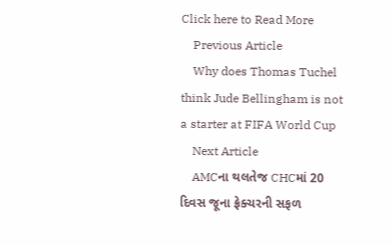Click here to Read More
    Previous Article
    Why does Thomas Tuchel think Jude Bellingham is not a starter at FIFA World Cup
    Next Article
    AMCના થલતેજ CHCમાં 20 દિવસ જૂના ફ્રેક્ચરની સફળ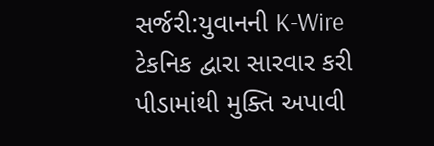સર્જરી:યુવાનની K-Wire ટેકનિક દ્વારા સારવાર કરી પીડામાંથી મુક્તિ અપાવી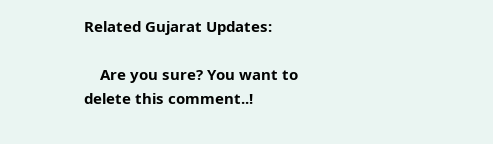Related Gujarat Updates:

    Are you sure? You want to delete this comment..!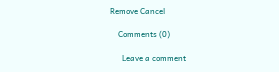Remove Cancel

    Comments (0)

      Leave a comment